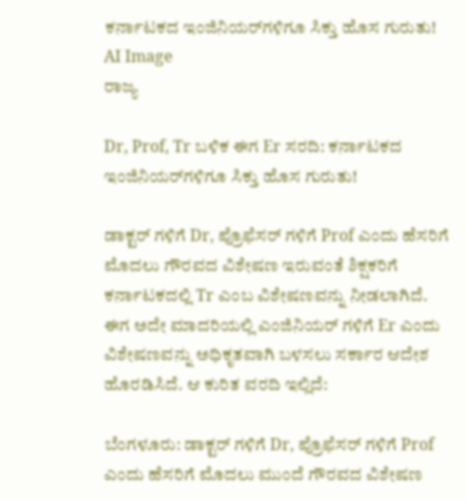ಕರ್ನಾಟಕದ ಇಂಜಿನಿಯರ್‌ಗಳಿಗೂ ಸಿಕ್ತು ಹೊಸ ಗುರುತು! AI Image
ರಾಜ್ಯ

Dr, Prof, Tr ಬಳಿಕ ಈಗ Er ಸರದಿ: ಕರ್ನಾಟಕದ ಇಂಜಿನಿಯರ್‌ಗಳಿಗೂ ಸಿಕ್ತು ಹೊಸ ಗುರುತು!

ಡಾಕ್ಟರ್ ಗಳಿಗೆ Dr, ಪ್ರೊಫೆಸರ್ ಗಳಿಗೆ Prof ಎಂದು ಹೆಸರಿಗೆ ಮೊದಲು ಗೌರವದ ವಿಶೇಷಣ ಇರುವಂತೆ ಶಿಕ್ಷಕರಿಗೆ ಕರ್ನಾಟಕದಲ್ಲಿ Tr ಎಂಬ ವಿಶೇಷಣವನ್ನು ನೀಡಲಾಗಿದೆ. ಈಗ ಅದೇ ಮಾದರಿಯಲ್ಲಿ ಎಂಜಿನಿಯರ್ ಗಳಿಗೆ Er ಎಂದು ವಿಶೇಷಣವನ್ನು ಅಧಿಕೃತವಾಗಿ ಬಳಸಲು ಸರ್ಕಾರ ಆದೇಶ ಹೊರಡಿಸಿದೆ. ಆ ಕುರಿತ ವರದಿ ಇಲ್ಲಿದೆ:

ಬೆಂಗಳೂರು: ಡಾಕ್ಟರ್ ಗಳಿಗೆ Dr, ಪ್ರೊಫೆಸರ್ ಗಳಿಗೆ Prof ಎಂದು ಹೆಸರಿಗೆ ಮೊದಲು ಮುಂದೆ ಗೌರವದ ವಿಶೇಷಣ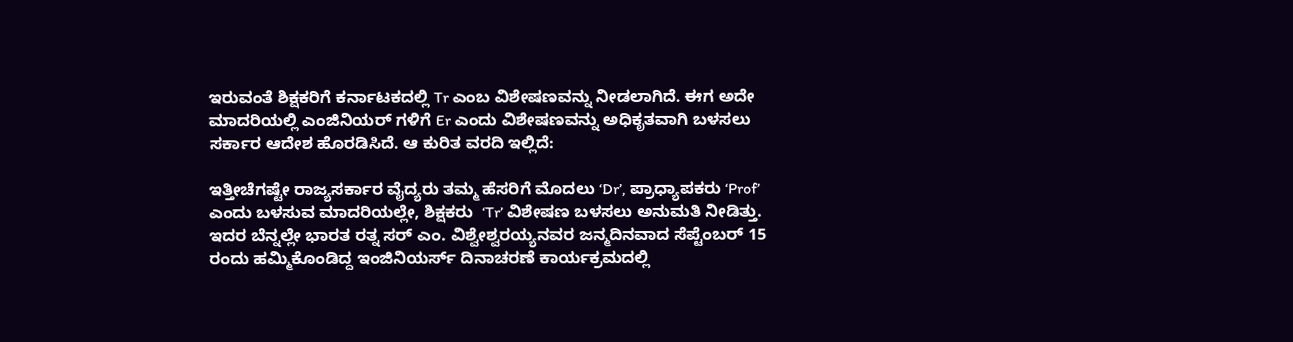ಇರುವಂತೆ ಶಿಕ್ಷಕರಿಗೆ ಕರ್ನಾಟಕದಲ್ಲಿ Tr ಎಂಬ ವಿಶೇಷಣವನ್ನು ನೀಡಲಾಗಿದೆ. ಈಗ ಅದೇ ಮಾದರಿಯಲ್ಲಿ ಎಂಜಿನಿಯರ್ ಗಳಿಗೆ Er ಎಂದು ವಿಶೇಷಣವನ್ನು ಅಧಿಕೃತವಾಗಿ ಬಳಸಲು ಸರ್ಕಾರ ಆದೇಶ ಹೊರಡಿಸಿದೆ. ಆ ಕುರಿತ ವರದಿ ಇಲ್ಲಿದೆ:

ಇತ್ತೀಚೆಗಷ್ಟೇ ರಾಜ್ಯಸರ್ಕಾರ ವೈದ್ಯರು ತಮ್ಮ ಹೆಸರಿಗೆ ಮೊದಲು ‘Dr’, ಪ್ರಾಧ್ಯಾಪಕರು ‘Prof’ ಎಂದು ಬಳಸುವ ಮಾದರಿಯಲ್ಲೇ, ಶಿಕ್ಷಕರು  ‘Tr’ ವಿಶೇಷಣ ಬಳಸಲು ಅನುಮತಿ ನೀಡಿತ್ತು. ಇದರ ಬೆನ್ನಲ್ಲೇ ಭಾರತ ರತ್ನ ಸರ್ ಎಂ. ವಿಶ್ವೇಶ್ವರಯ್ಯನವರ ಜನ್ಮದಿನವಾದ ಸೆಪ್ಟೆಂಬರ್ 15 ರಂದು ಹಮ್ಮಿಕೊಂಡಿದ್ದ ಇಂಜಿನಿಯರ್ಸ್ ದಿನಾಚರಣೆ ಕಾರ್ಯಕ್ರಮದಲ್ಲಿ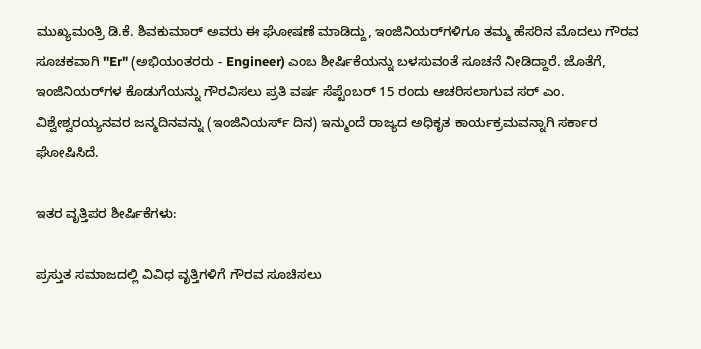ಮುಖ್ಯಮಂತ್ರಿ ಡಿ.ಕೆ. ಶಿವಕುಮಾರ್ ಅವರು ಈ ಘೋಷಣೆ ಮಾಡಿದ್ದು, ಇಂಜಿನಿಯರ್‌ಗಳಿಗೂ ತಮ್ಮ ಹೆಸರಿನ ಮೊದಲು ಗೌರವ ಸೂಚಕವಾಗಿ "Er" (ಅಭಿಯಂತರರು - Engineer) ಎಂಬ ಶೀರ್ಷಿಕೆಯನ್ನು ಬಳಸುವಂತೆ ಸೂಚನೆ ನೀಡಿದ್ದಾರೆ. ಜೊತೆಗೆ, ಇಂಜಿನಿಯರ್‌ಗಳ ಕೊಡುಗೆಯನ್ನು ಗೌರವಿಸಲು ಪ್ರತಿ ವರ್ಷ ಸೆಪ್ಟೆಂಬರ್ 15 ರಂದು ಆಚರಿಸಲಾಗುವ ಸರ್ ಎಂ. ವಿಶ್ವೇಶ್ವರಯ್ಯನವರ ಜನ್ಮದಿನವನ್ನು (ಇಂಜಿನಿಯರ್ಸ್ ದಿನ) ಇನ್ಮುಂದೆ ರಾಜ್ಯದ ಅಧಿಕೃತ ಕಾರ್ಯಕ್ರಮವನ್ನಾಗಿ ಸರ್ಕಾರ ಘೋಷಿಸಿದೆ.

ಇತರ ವೃತ್ತಿಪರ ಶೀರ್ಷಿಕೆಗಳು:

ಪ್ರಸ್ತುತ ಸಮಾಜದಲ್ಲಿ ವಿವಿಧ ವೃತ್ತಿಗಳಿಗೆ ಗೌರವ ಸೂಚಿಸಲು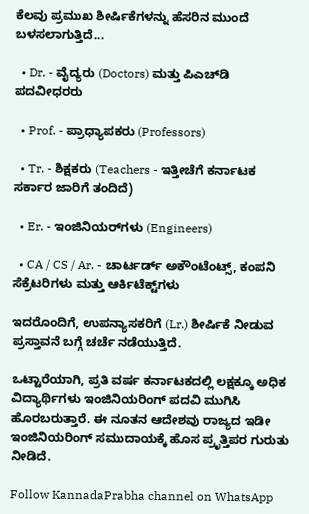ಕೆಲವು ಪ್ರಮುಖ ಶೀರ್ಷಿಕೆಗಳನ್ನು ಹೆಸರಿನ ಮುಂದೆ ಬಳಸಲಾಗುತ್ತಿದೆ...

  • Dr. - ವೈದ್ಯರು (Doctors) ಮತ್ತು ಪಿಎಚ್‌ಡಿ ಪದವೀಧರರು

  • Prof. - ಪ್ರಾಧ್ಯಾಪಕರು (Professors)

  • Tr. - ಶಿಕ್ಷಕರು (Teachers - ಇತ್ತೀಚೆಗೆ ಕರ್ನಾಟಕ ಸರ್ಕಾರ ಜಾರಿಗೆ ತಂದಿದೆ)

  • Er. - ಇಂಜಿನಿಯರ್‌ಗಳು (Engineers)

  • CA / CS / Ar. - ಚಾರ್ಟರ್ಡ್ ಅಕೌಂಟೆಂಟ್ಸ್, ಕಂಪನಿ ಸೆಕ್ರೆಟರಿಗಳು ಮತ್ತು ಆರ್ಕಿಟೆಕ್ಟ್‌ಗಳು

ಇದರೊಂದಿಗೆ, ಉಪನ್ಯಾಸಕರಿಗೆ (Lr.) ಶೀರ್ಷಿಕೆ ನೀಡುವ ಪ್ರಸ್ತಾವನೆ ಬಗ್ಗೆ ಚರ್ಚೆ ನಡೆಯುತ್ತಿದೆ.

ಒಟ್ಟಾರೆಯಾಗಿ, ಪ್ರತಿ ವರ್ಷ ಕರ್ನಾಟಕದಲ್ಲಿ ಲಕ್ಷಕ್ಕೂ ಅಧಿಕ ವಿದ್ಯಾರ್ಥಿಗಳು ಇಂಜಿನಿಯರಿಂಗ್ ಪದವಿ ಮುಗಿಸಿ ಹೊರಬರುತ್ತಾರೆ. ಈ ನೂತನ ಆದೇಶವು ರಾಜ್ಯದ ಇಡೀ ಇಂಜಿನಿಯರಿಂಗ್ ಸಮುದಾಯಕ್ಕೆ ಹೊಸ ಪ್ರೃತ್ತಿಪರ ಗುರುತು ನೀಡಿದೆ.

Follow KannadaPrabha channel on WhatsApp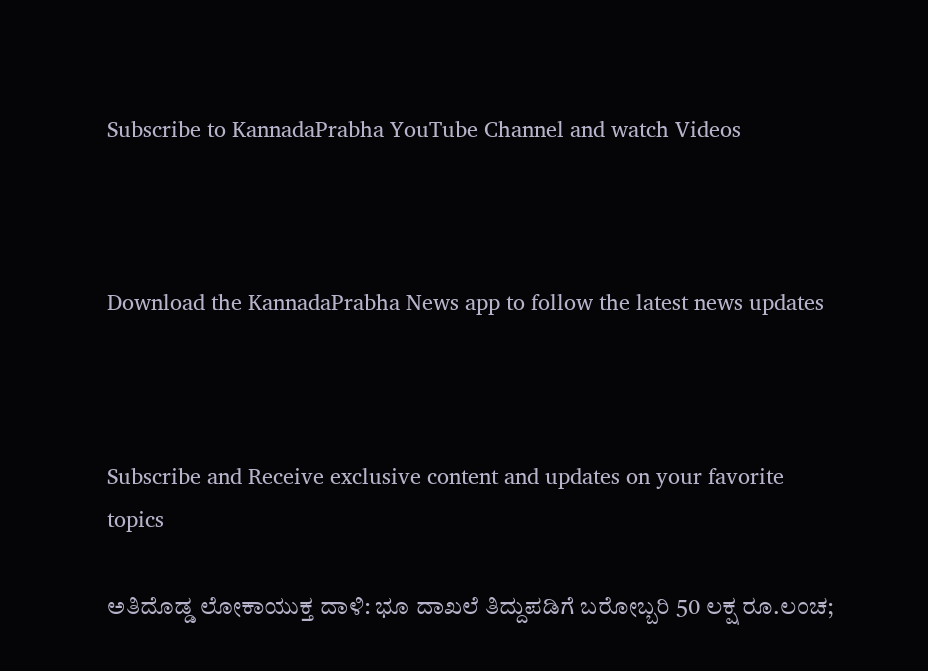Subscribe to KannadaPrabha YouTube Channel and watch Videos



Download the KannadaPrabha News app to follow the latest news updates



Subscribe and Receive exclusive content and updates on your favorite topics

ಅತಿದೊಡ್ಡ ಲೋಕಾಯುಕ್ತ ದಾಳಿ: ಭೂ ದಾಖಲೆ ತಿದ್ದುಪಡಿಗೆ ಬರೋಬ್ಬರಿ 50 ಲಕ್ಷ ರೂ.ಲಂಚ;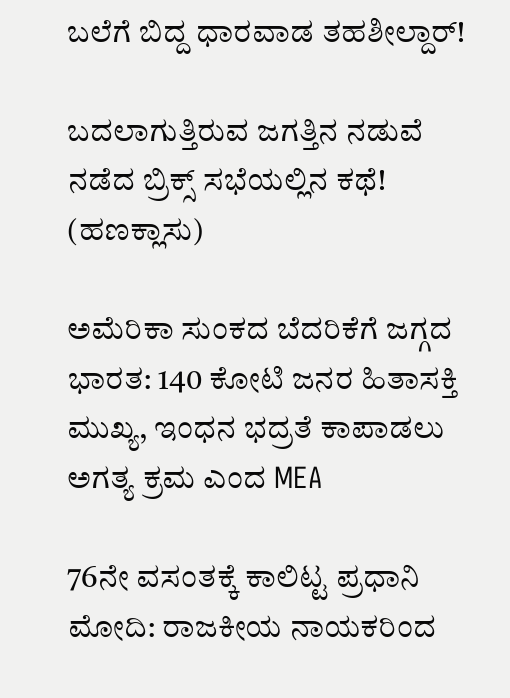ಬಲೆಗೆ ಬಿದ್ದ ಧಾರವಾಡ ತಹಶೀಲ್ದಾರ್!

ಬದಲಾಗುತ್ತಿರುವ ಜಗತ್ತಿನ ನಡುವೆ ನಡೆದ ಬ್ರಿಕ್ಸ್ ಸಭೆಯಲ್ಲಿನ ಕಥೆ! (ಹಣಕ್ಲಾಸು)

ಅಮೆರಿಕಾ ಸುಂಕದ ಬೆದರಿಕೆಗೆ ಜಗ್ಗದ ಭಾರತ: 140 ಕೋಟಿ ಜನರ ಹಿತಾಸಕ್ತಿ ಮುಖ್ಯ, ಇಂಧನ ಭದ್ರತೆ ಕಾಪಾಡಲು ಅಗತ್ಯ ಕ್ರಮ ಎಂದ MEA

76ನೇ ವಸಂತಕ್ಕೆ ಕಾಲಿಟ್ಟ ಪ್ರಧಾನಿ ಮೋದಿ: ರಾಜಕೀಯ ನಾಯಕರಿಂದ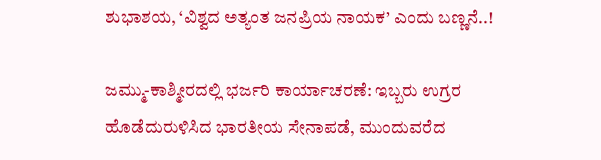ಶುಭಾಶಯ, ‘ವಿಶ್ವದ ಅತ್ಯಂತ ಜನಪ್ರಿಯ ನಾಯಕ’ ಎಂದು ಬಣ್ಣನೆ..!

ಜಮ್ಮು-ಕಾಶ್ಮೀರದಲ್ಲಿ ಭರ್ಜರಿ ಕಾರ್ಯಾಚರಣೆ: ಇಬ್ಬರು ಉಗ್ರರ ಹೊಡೆದುರುಳಿಸಿದ ಭಾರತೀಯ ಸೇನಾಪಡೆ, ಮುಂದುವರೆದ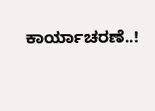ಕಾರ್ಯಾಚರಣೆ..!